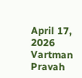April 17, 2026
Vartman Pravah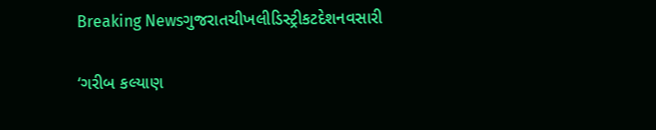Breaking Newsગુજરાતચીખલીડિસ્ટ્રીકટદેશનવસારી

‘ગરીબ કલ્યાણ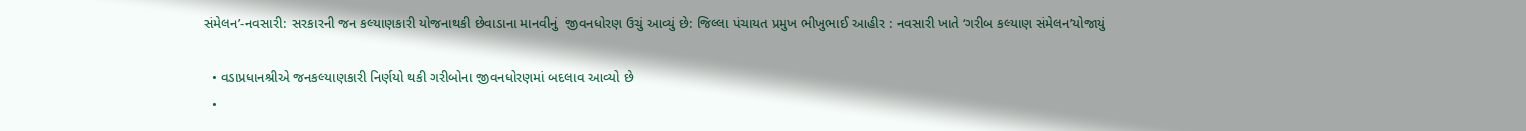સંમેલન’-નવસારી: સરકારની જન કલ્યાણકારી યોજનાથકી છેવાડાના માનવીનું  જીવનધોરણ ઉચું આવ્યું છે: જિલ્લા પંચાયત પ્રમુખ ભીખુભાઈ આહીર : નવસારી ખાતે ‘ગરીબ કલ્યાણ સંમેલન’યોજાયું

  • વડાપ્રધાનશ્રીએ જનકલ્યાણકારી નિર્ણયો થકી ગરીબોના જીવનધોરણમાં બદલાવ આવ્યો છે
  •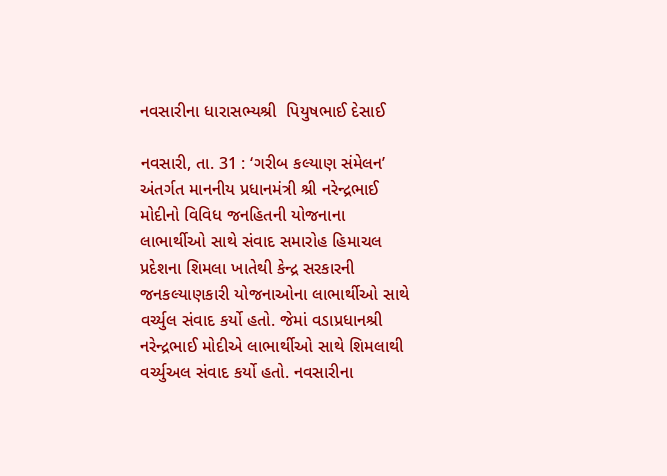નવસારીના ધારાસભ્યશ્રી  પિયુષભાઈ દેસાઈ

નવસારી, તા. 31 : ‘ગરીબ કલ્યાણ સંમેલન’ અંતર્ગત માનનીય પ્રધાનમંત્રી શ્રી નરેન્દ્રભાઈ મોદીનો વિવિધ જનહિતની યોજનાના લાભાર્થીઓ સાથે સંવાદ સમારોહ હિમાચલ પ્રદેશના શિમલા ખાતેથી કેન્દ્ર સરકારની જનકલ્યાણકારી યોજનાઓના લાભાર્થીઓ સાથે વર્ચ્યુલ સંવાદ કર્યો હતો. જેમાં વડાપ્રધાનશ્રી નરેન્દ્રભાઈ મોદીએ લાભાર્થીઓ સાથે શિમલાથી વર્ચ્યુઅલ સંવાદ કર્યો હતો. નવસારીના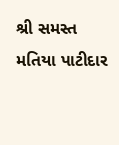શ્રી સમસ્ત મતિયા પાટીદાર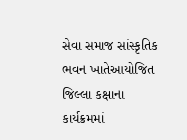સેવા સમાજ સાંસ્કૃતિક ભવન ખાતેઆયોજિત જિલ્લા કક્ષાના કાર્યક્રમમાં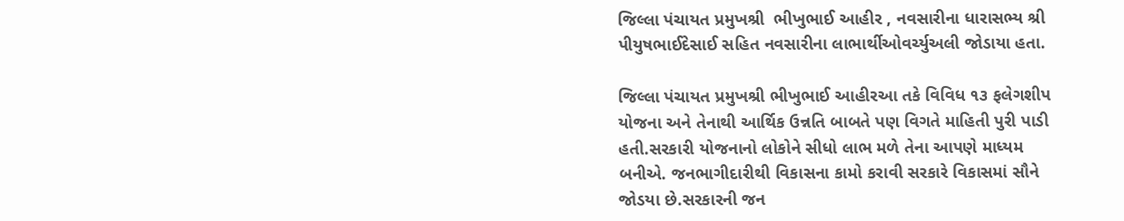જિલ્લા પંચાયત પ્રમુખશ્રી  ભીખુભાઈ આહીર , નવસારીના ધારાસભ્ય શ્રી પીયુષભાઈદેસાઈ સહિત નવસારીના લાભાર્થીઓવર્ચ્યુઅલી જોડાયા હતા.

જિલ્લા પંચાયત પ્રમુખશ્રી ભીખુભાઈ આહીરઆ તકે વિવિધ ૧૩ ફલેગશીપ યોજના અને તેનાથી આર્થિક ઉન્નતિ બાબતે પણ વિગતે માહિતી પુરી પાડી હતી.સરકારી યોજનાનો લોકોને સીધો લાભ મળે તેના આપણે માધ્યમ બનીએ. જનભાગીદારીથી વિકાસના કામો કરાવી સરકારે વિકાસમાં સૌને જોડયા છે.સરકારની જન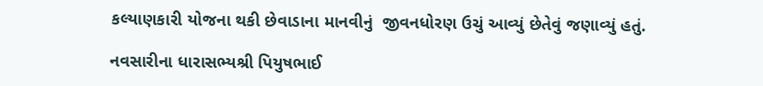કલ્યાણકારી યોજના થકી છેવાડાના માનવીનું  જીવનધોરણ ઉચું આવ્યું છેતેવું જણાવ્યું હતું.

નવસારીના ધારાસભ્યશ્રી પિયુષભાઈ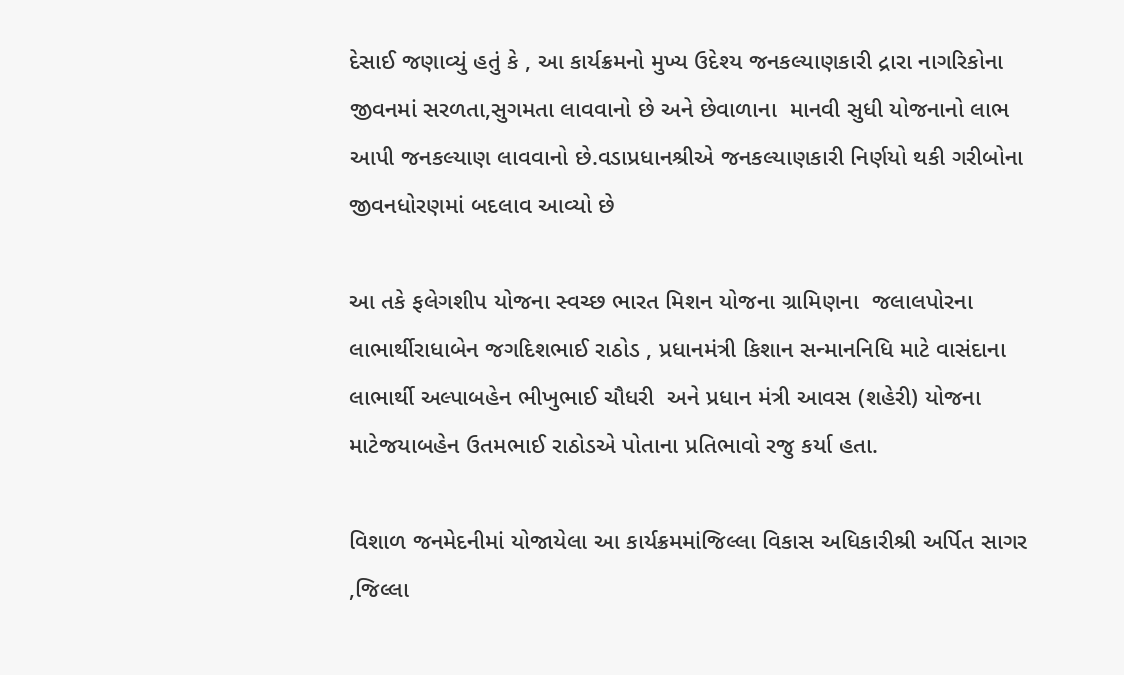દેસાઈ જણાવ્યું હતું કે , આ કાર્યક્રમનો મુખ્ય ઉદેશ્ય જનકલ્યાણકારી દ્રારા નાગરિકોના જીવનમાં સરળતા,સુગમતા લાવવાનો છે અને છેવાળાના  માનવી સુધી યોજનાનો લાભ આપી જનકલ્યાણ લાવવાનો છે.વડાપ્રધાનશ્રીએ જનકલ્યાણકારી નિર્ણયો થકી ગરીબોના જીવનધોરણમાં બદલાવ આવ્યો છે

આ તકે ફલેગશીપ યોજના સ્વચ્છ ભારત મિશન યોજના ગ્રામિણના  જલાલપોરના લાભાર્થીરાધાબેન જગદિશભાઈ રાઠોડ , પ્રધાનમંત્રી કિશાન સન્માનનિધિ માટે વાસંદાના લાભાર્થી અલ્પાબહેન ભીખુભાઈ ચૌધરી  અને પ્રધાન મંત્રી આવસ (શહેરી) યોજના માટેજયાબહેન ઉતમભાઈ રાઠોડએ પોતાના પ્રતિભાવો રજુ કર્યા હતા.

વિશાળ જનમેદનીમાં યોજાયેલા આ કાર્યક્રમમાંજિલ્લા વિકાસ અધિકારીશ્રી અર્પિત સાગર ,જિલ્લા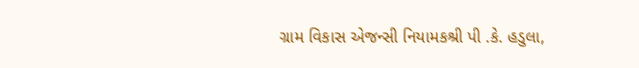ગ્રામ વિકાસ એજન્સી નિયામકશ્રી પી .કે. હડુલા,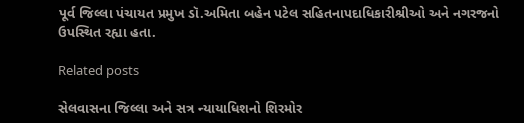પૂર્વ જિલ્લા પંચાયત પ્રમુખ ડૉ.અમિતા બહેન પટેલ સહિતનાપદાધિકારીશ્રીઓ અને નગરજનો ઉપસ્થિત રહ્યા હતા.

Related posts

સેલવાસના જિલ્લા અને સત્ર ન્‍યાયાધિશનો શિરમોર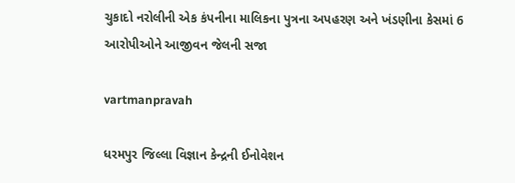ચુકાદો નરોલીની એક કંપનીના માલિકના પુત્રના અપહરણ અને ખંડણીના કેસમાં 6 આરોપીઓને આજીવન જેલની સજા

vartmanpravah

ધરમપુર જિલ્લા વિજ્ઞાન કેન્‍દ્રની ઈનોવેશન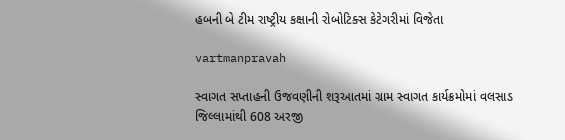હબની બે ટીમ રાષ્‍ટ્રીય કક્ષાની રોબોટિક્‍સ કેટેગરીમાં વિજેતા

vartmanpravah

સ્‍વાગત સપ્તાહની ઉજવણીની શરૂઆતમાં ગ્રામ સ્‍વાગત કાર્યક્રમોમાં વલસાડ જિલ્લામાંથી 608 અરજી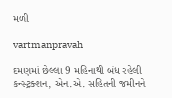મળી

vartmanpravah

દમણમાં છેલ્લા 9 મહિનાથી બંધ રહેલી કન્‍સ્‍ટ્રક્‍શન, એન.એ. સહિતની જમીનને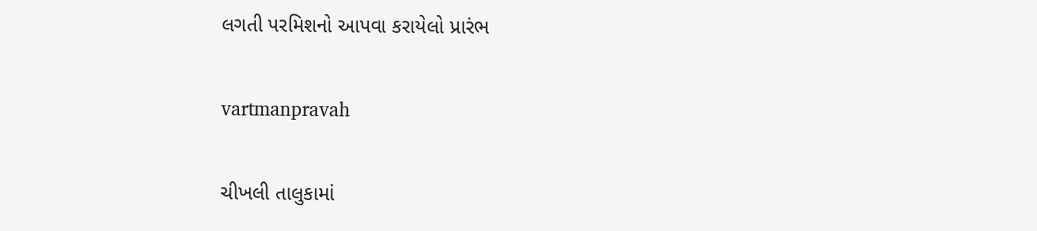લગતી પરમિશનો આપવા કરાયેલો પ્રારંભ

vartmanpravah

ચીખલી તાલુકામાં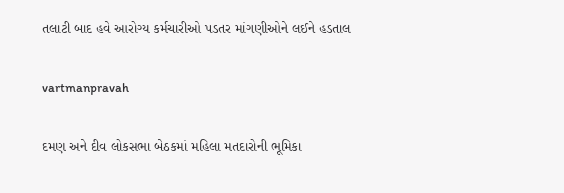તલાટી બાદ હવે આરોગ્‍ય કર્મચારીઓ પડતર માંગણીઓને લઈને હડતાલ

vartmanpravah

દમણ અને દીવ લોકસભા બેઠકમાં મહિલા મતદારોની ભૂમિકા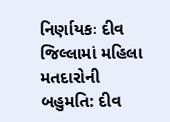નિર્ણાયકઃ દીવ જિલ્લામાં મહિલા મતદારોની બહુમતિ: દીવ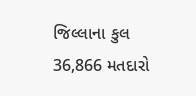જિલ્લાના કુલ 36,866 મતદારો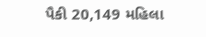પૈકી 20,149 મહિલા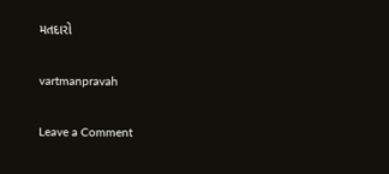મતદારો

vartmanpravah

Leave a Comment